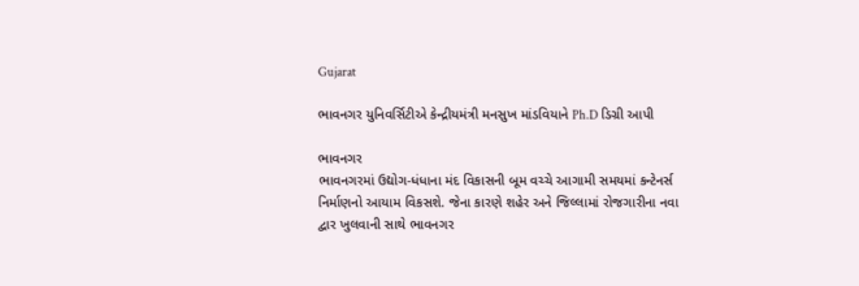Gujarat

ભાવનગર યુનિવર્સિટીએ કેન્દ્રીયમંત્રી મનસુખ માંડવિયાને Ph.D ડિગ્રી આપી

ભાવનગર
ભાવનગરમાં ઉદ્યોગ-ધંધાના મંદ વિકાસની બૂમ વચ્ચે આગામી સમયમાં કન્ટેનર્સ નિર્માણનો આયામ વિકસશે. જેના કારણે શહેર અને જિલ્લામાં રોજગારીના નવા દ્વાર ખુલવાની સાથે ભાવનગર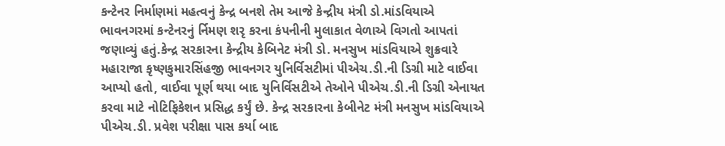કન્ટેનર નિર્માણમાં મહત્વનું કેન્દ્ર બનશે તેમ આજે કેન્દ્રીય મંત્રી ડો.માંડવિયાએ ભાવનગરમાં કન્ટેનરનું ર્નિમણ શરૃ કરના કંપનીની મુલાકાત વેળાએ વિગતો આપતાં જણાવ્યું હતું.કેન્દ્ર સરકારના કેન્દ્રીય કેબિનેટ મંત્રી ડો. મનસુખ માંડવિયાએ શુક્રવારે મહારાજા કૃષ્ણકુમારસિંહજી ભાવનગર યુનિર્વિસટીમાં પીએચ.ડી.ની ડિગ્રી માટે વાઈવા આપ્યો હતો, વાઈવા પૂર્ણ થયા બાદ યુનિર્વિસટીએ તેઓને પીએચ.ડી.ની ડિગ્રી એનાયત કરવા માટે નોટિફિકેશન પ્રસિદ્ધ કર્યું છે. કેન્દ્ર સરકારના કેબીનેટ મંત્રી મનસુખ માંડવિયાએ પીએચ.ડી. પ્રવેશ પરીક્ષા પાસ કર્યા બાદ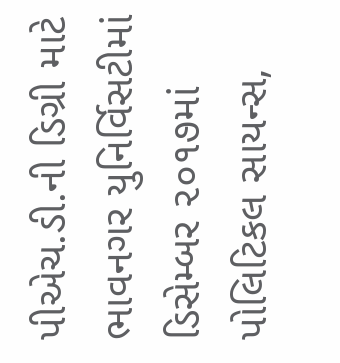પીએચ.ડી.ની ડિગ્રી માટે ભાવનગર યુનિર્વિસટીમાં ડિસેમ્બર ૨૦૧૭માં પોલિટિકલ સાયન્સ,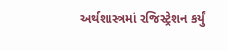અર્થશાસ્ત્રમાં રજિસ્ટ્રેશન કર્યું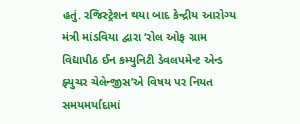હતું. રજિસ્ટ્રેશન થયા બાદ કેન્દ્રીય આરોગ્ય મંત્રી માંડવિયા દ્વારા ‘રોલ ઓફ ગ્રામ વિદ્યાપીઠ ઈન કમ્યુનિટી ડેવલપમેન્ટ એન્ડ ફ્યુચર ચેલેન્જીસ’એ વિષય પર નિયત સમયમર્યાદામાં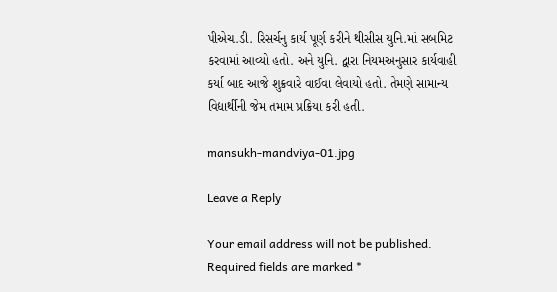પીએચ.ડી. રિસર્ચનુ કાર્ય પૂર્ણ કરીને થીસીસ યુનિ.માં સબમિટ કરવામાં આવ્યો હતો. અને યુનિ. દ્વારા નિયમઅનુસાર કાર્યવાહી કર્યા બાદ આજે શુક્રવારે વાઈવા લેવાયો હતો. તેમણે સામાન્ય વિદ્યાર્થીની જેમ તમામ પ્રક્રિયા કરી હતી.

mansukh-mandviya-01.jpg

Leave a Reply

Your email address will not be published. Required fields are marked *